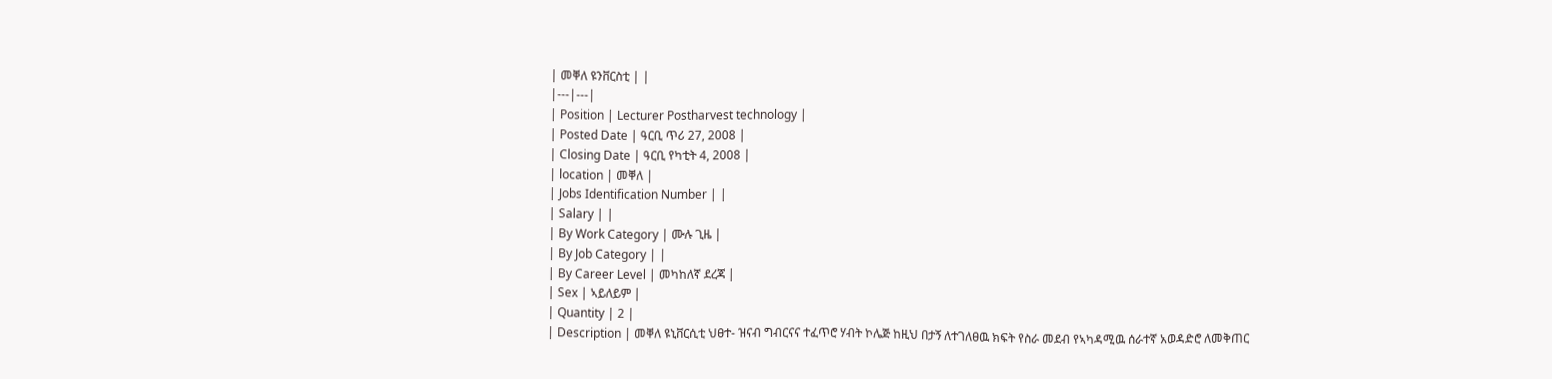| መቐለ ዩንቨርስቲ | |
|---|---|
| Position | Lecturer Postharvest technology |
| Posted Date | ዓርቢ ጥሪ 27, 2008 |
| Closing Date | ዓርቢ የካቲት 4, 2008 |
| location | መቐለ |
| Jobs Identification Number | |
| Salary | |
| By Work Category | ሙሉ ጊዜ |
| By Job Category | |
| By Career Level | መካከለኛ ደረጃ |
| Sex | ኣይለይም |
| Quantity | 2 |
| Description | መቐለ ዩኒቨርሲቲ ህፀተ- ዝናብ ግብርናና ተፈጥሮ ሃብት ኮሌጅ ከዚህ በታኝ ለተገለፀዉ ክፍት የስራ መደብ የኣካዳሚዉ ሰራተኛ አወዳድሮ ለመቅጠር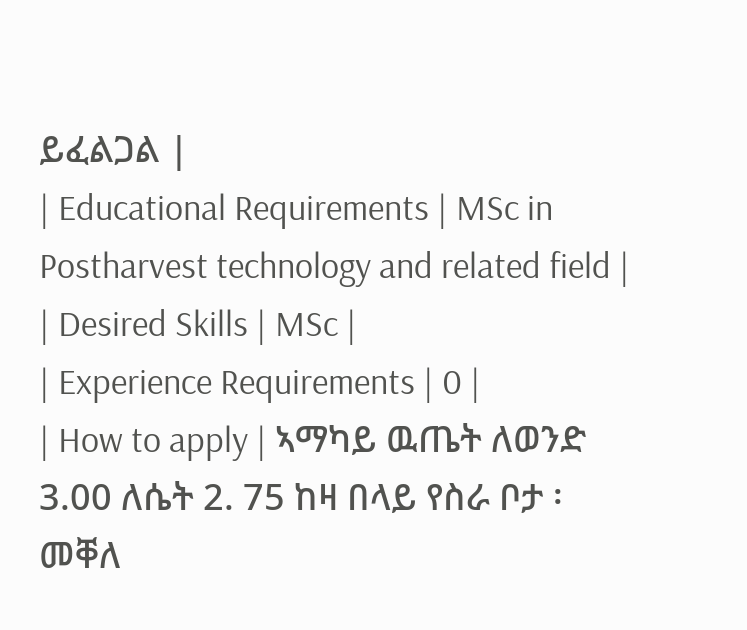ይፈልጋል |
| Educational Requirements | MSc in Postharvest technology and related field |
| Desired Skills | MSc |
| Experience Requirements | 0 |
| How to apply | ኣማካይ ዉጤት ለወንድ 3.00 ለሴት 2. 75 ከዛ በላይ የስራ ቦታ ፡መቐለ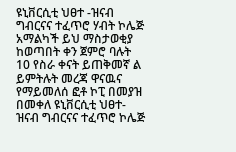ዩኒቨርሲቲ ህፀተ -ዝናብ ግብርናና ተፈጥሮ ሃብት ኮሌጅ አማልካች ይህ ማስታወቂያ ከወጣበት ቀን ጀምሮ ባሉት 10 የስራ ቀናት ይጠቅመኛ ል ይምትሉት መረጃ ዋናዉና የማይመለሰ ፎቶ ኮፒ በመያዝ በመቀለ ዩኒቨርሲቲ ህፀተ- ዝናብ ግብርናና ተፈጥሮ ኮሌጅ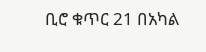ቢሮ ቁጥር 21 በአካል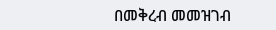በመቅረብ መመዝገብ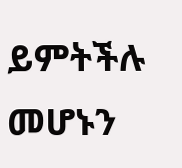ይምትችሉ መሆኑን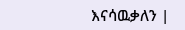እናሳዉቃለን |